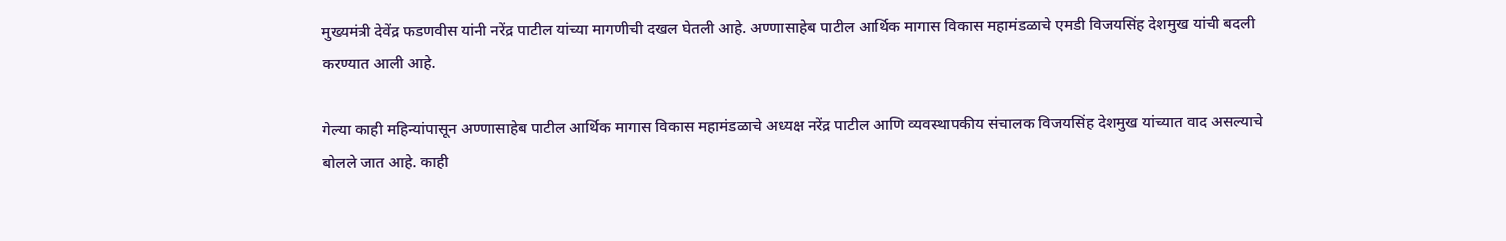मुख्यमंत्री देवेंद्र फडणवीस यांनी नरेंद्र पाटील यांच्या मागणीची दखल घेतली आहे. अण्णासाहेब पाटील आर्थिक मागास विकास महामंडळाचे एमडी विजयसिंह देशमुख यांची बदली करण्यात आली आहे.

गेल्या काही महिन्यांपासून अण्णासाहेब पाटील आर्थिक मागास विकास महामंडळाचे अध्यक्ष नरेंद्र पाटील आणि व्यवस्थापकीय संचालक विजयसिंह देशमुख यांच्यात वाद असल्याचे बोलले जात आहे. काही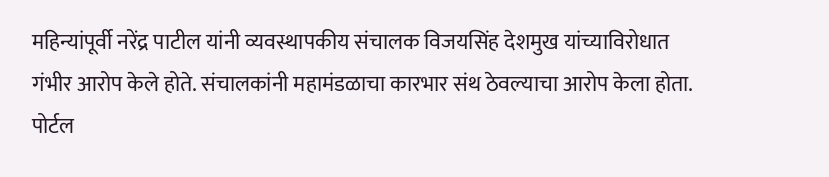महिन्यांपूर्वी नरेंद्र पाटील यांनी व्यवस्थापकीय संचालक विजयसिंह देशमुख यांच्याविरोधात गंभीर आरोप केले होते. संचालकांनी महामंडळाचा कारभार संथ ठेवल्याचा आरोप केला होता. पोर्टल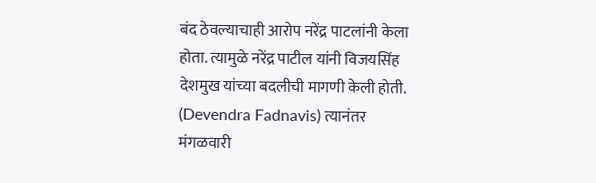बंद ठेवल्याचाही आरोप नरेंद्र पाटलांनी केला होता. त्यामुळे नरेंद्र पाटील यांनी विजयसिंह देशमुख यांच्या बदलीची मागणी केली होती. (Devendra Fadnavis) त्यानंतर मंगळवारी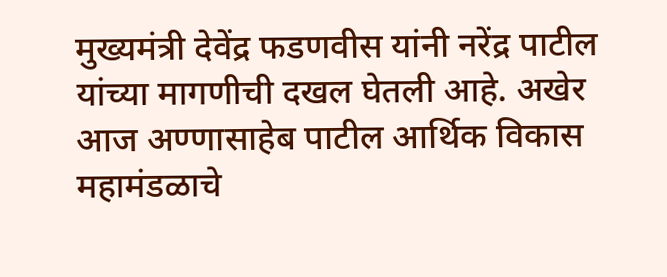मुख्यमंत्री देवेंद्र फडणवीस यांनी नरेंद्र पाटील यांच्या मागणीची दखल घेतली आहे. अखेर आज अण्णासाहेब पाटील आर्थिक विकास महामंडळाचे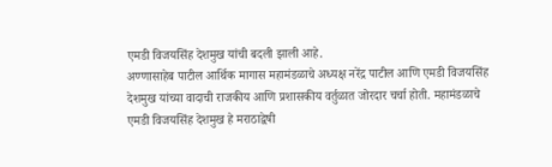एमडी विजयसिंह देशमुख यांची बदली झाली आहे.
अण्णासाहेब पाटील आर्थिक मागास महामंडळाचे अध्यक्ष नरेंद्र पाटील आणि एमडी विजयसिंह देशमुख यांच्या वादाची राजकीय आणि प्रशासकीय वर्तुळात जोरदार चर्चा होती. महामंडळाचे एमडी विजयसिंह देशमुख हे मराठाद्वेषी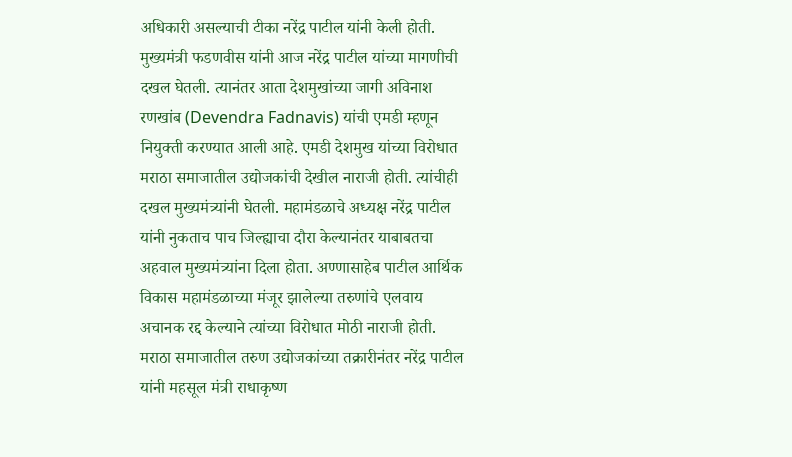अधिकारी असल्याची टीका नरेंद्र पाटील यांनी केली होती. मुख्यमंत्री फडणवीस यांनी आज नरेंद्र पाटील यांच्या मागणीची दखल घेतली. त्यानंतर आता देशमुखांच्या जागी अविनाश रणखांब (Devendra Fadnavis) यांची एमडी म्हणून नियुक्ती करण्यात आली आहे. एमडी देशमुख यांच्या विरोधात मराठा समाजातील उद्योजकांची देखील नाराजी होती. त्यांचीही दखल मुख्यमंत्र्यांनी घेतली. महामंडळाचे अध्यक्ष नरेंद्र पाटील यांनी नुकताच पाच जिल्ह्याचा दौरा केल्यानंतर याबाबतचा अहवाल मुख्यमंत्र्यांना दिला होता. अण्णासाहेब पाटील आर्थिक विकास महामंडळाच्या मंजूर झालेल्या तरुणांचे एलवाय अचानक रद्द केल्याने त्यांच्या विरोधात मोठी नाराजी होती.
मराठा समाजातील तरुण उद्योजकांच्या तक्रारीनंतर नरेंद्र पाटील यांनी महसूल मंत्री राधाकृष्ण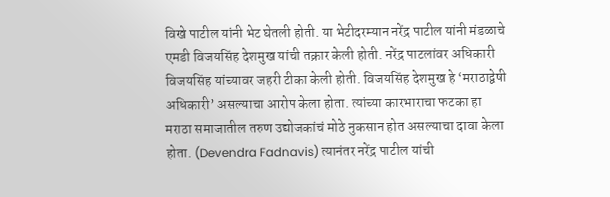विखे पाटील यांनी भेट घेतली होती. या भेटीदरम्यान नरेंद्र पाटील यांनी मंडळाचे एमडी विजयसिंह देशमुख यांची तक्रार केली होती. नरेंद्र पाटलांवर अधिकारी विजयसिंह यांच्यावर जहरी टीका केली होती. विजयसिंह देशमुख हे ‘मराठाद्वेषी अधिकारी’ असल्याचा आरोप केला होता. त्यांच्या कारभाराचा फटका हा मराठा समाजातील तरुण उद्योजकांचं मोठे नुकसान होत असल्याचा दावा केला होता. (Devendra Fadnavis) त्यानंतर नरेंद्र पाटील यांची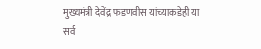मुख्यमंत्री देवेंद्र फडणवीस यांच्याकडेही या सर्व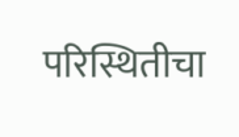परिस्थितीचा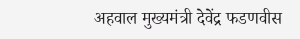अहवाल मुख्यमंत्री देवेंद्र फडणवीस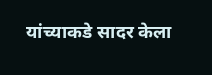यांच्याकडे सादर केला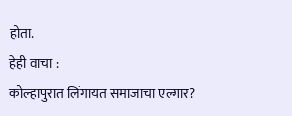होता.
हेही वाचा :
कोल्हापुरात लिंगायत समाजाचा एल्गार?